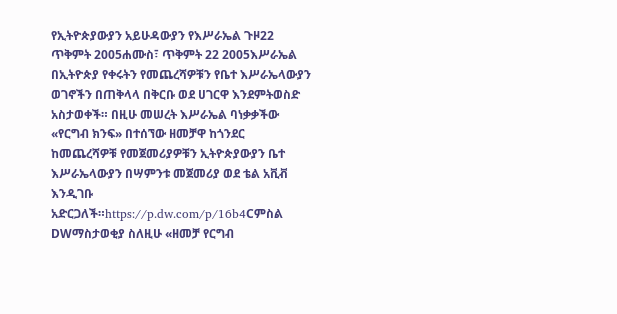የኢትዮጵያውያን አይሁዳውያን የእሥራኤል ጉዞ22 ጥቅምት 2005ሐሙስ፣ ጥቅምት 22 2005እሥራኤል በኢትዮጵያ የቀሩትን የመጨረሻዎቹን የቤተ እሥራኤላውያን ወገኖችን በጠቅላላ በቅርቡ ወደ ሀገርዋ እንደምትወስድ አስታወቀች። በዚሁ መሠረት እሥራኤል ባነቃቃችው «የርግብ ክንፍ» በተሰኘው ዘመቻዋ ከጎንደር ከመጨረሻዎቹ የመጀመሪያዎቹን ኢትዮጵያውያን ቤተ እሥራኤላውያን በሣምንቱ መጀመሪያ ወደ ቴል አቪቭ እንዲገቡ አድርጋለች።https://p.dw.com/p/16b4Cምስል DWማስታወቂያ ስለዚሁ «ዘመቻ የርግብ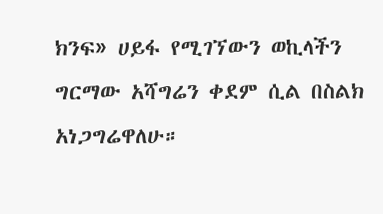ክንፍ» ሀይፋ የሚገኘውን ወኪላችን ግርማው አሻግሬን ቀደም ሲል በስልክ አነጋግሬዋለሁ።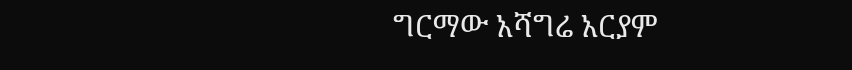ግርማው አሻግሬ አርያም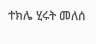ተክሌ ሂሩት መለሰ